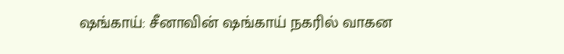ஷங்காய்: சீனாவின் ஷங்காய் நகரில் வாகன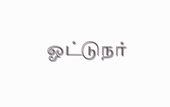ஓட்டுநர்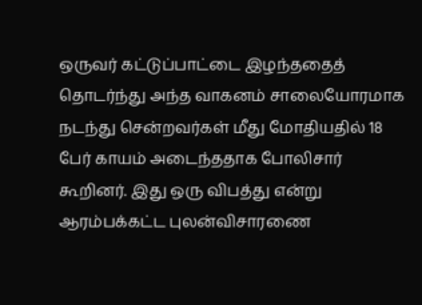ஒருவர் கட்டுப்பாட்டை இழந்ததைத் தொடர்ந்து அந்த வாகனம் சாலையோரமாக நடந்து சென்றவர்கள் மீது மோதியதில் 18 பேர் காயம் அடைந்ததாக போலிசார் கூறினர். இது ஒரு விபத்து என்று ஆரம்பக்கட்ட புலன்விசாரணை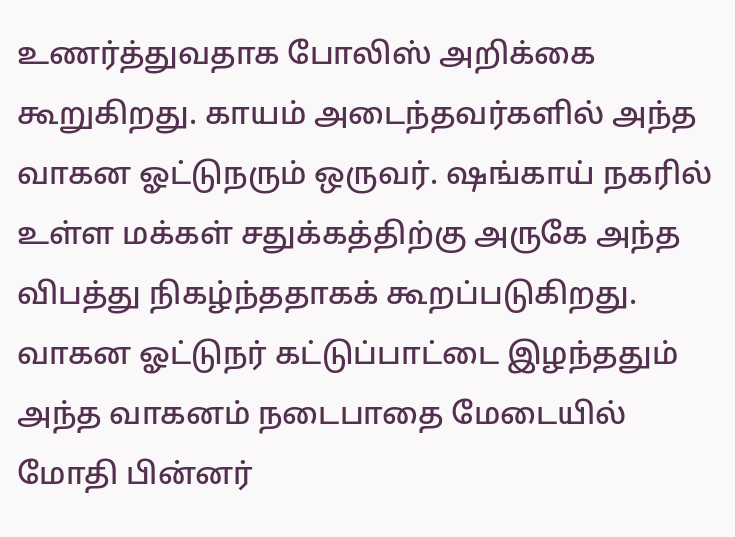உணர்த்துவதாக போலிஸ் அறிக்கை கூறுகிறது. காயம் அடைந்தவர்களில் அந்த வாகன ஓட்டுநரும் ஒருவர். ஷங்காய் நகரில் உள்ள மக்கள் சதுக்கத்திற்கு அருகே அந்த விபத்து நிகழ்ந்ததாகக் கூறப்படுகிறது.
வாகன ஓட்டுநர் கட்டுப்பாட்டை இழந்ததும் அந்த வாகனம் நடைபாதை மேடையில் மோதி பின்னர்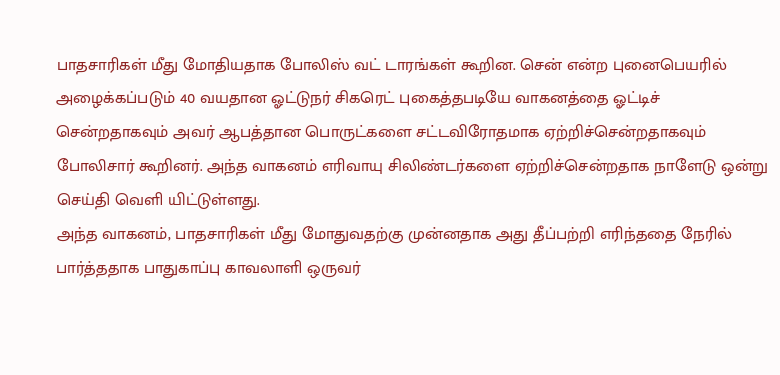பாதசாரிகள் மீது மோதியதாக போலிஸ் வட் டாரங்கள் கூறின. சென் என்ற புனைபெயரில் அழைக்கப்படும் 40 வயதான ஓட்டுநர் சிகரெட் புகைத்தபடியே வாகனத்தை ஓட்டிச் சென்றதாகவும் அவர் ஆபத்தான பொருட்களை சட்டவிரோதமாக ஏற்றிச்சென்றதாகவும் போலிசார் கூறினர். அந்த வாகனம் எரிவாயு சிலிண்டர்களை ஏற்றிச்சென்றதாக நாளேடு ஒன்று செய்தி வெளி யிட்டுள்ளது.
அந்த வாகனம், பாதசாரிகள் மீது மோதுவதற்கு முன்னதாக அது தீப்பற்றி எரிந்ததை நேரில் பார்த்ததாக பாதுகாப்பு காவலாளி ஒருவர்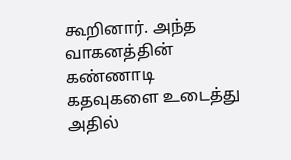கூறினார். அந்த வாகனத்தின் கண்ணாடி கதவுகளை உடைத்து அதில்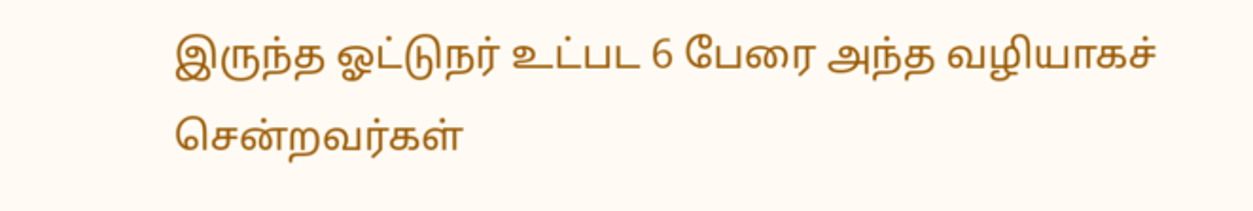இருந்த ஓட்டுநர் உட்பட 6 பேரை அந்த வழியாகச் சென்றவர்கள்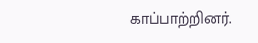காப்பாற்றினர்.